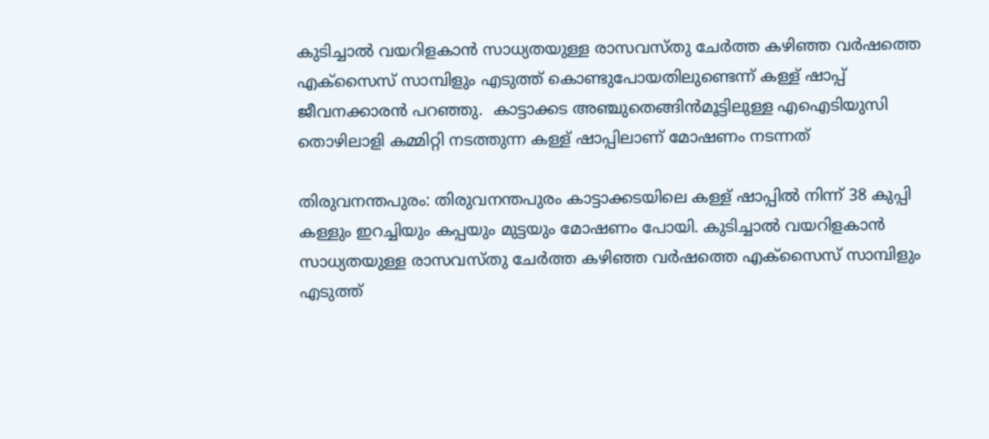കുടിച്ചാല്‍ വയറിളകാന്‍ സാധ്യതയുള്ള രാസവസ്തു ചേര്‍ത്ത കഴിഞ്ഞ വര്‍ഷത്തെ എക്സൈസ് സാമ്പിളും എടുത്ത് കൊണ്ടുപോയതിലുണ്ടെന്ന് കള്ള് ഷാപ്പ് ജീവനക്കാരന്‍ പറഞ്ഞു.  കാട്ടാക്കട അഞ്ചുതെങ്ങിന്‍മൂട്ടിലുള്ള എഐടിയുസി തൊഴിലാളി കമ്മിറ്റി നടത്തുന്ന കള്ള് ഷാപ്പിലാണ് മോഷണം നടന്നത്

തിരുവനന്തപുരം: തിരുവനന്തപുരം കാട്ടാക്കടയിലെ കള്ള് ഷാപ്പില്‍ നിന്ന് 38 കുപ്പി കള്ളും ഇറച്ചിയും കപ്പയും മുട്ടയും മോഷണം പോയി. കുടിച്ചാല്‍ വയറിളകാന്‍ സാധ്യതയുള്ള രാസവസ്തു ചേര്‍ത്ത കഴിഞ്ഞ വര്‍ഷത്തെ എക്സൈസ് സാമ്പിളും എടുത്ത്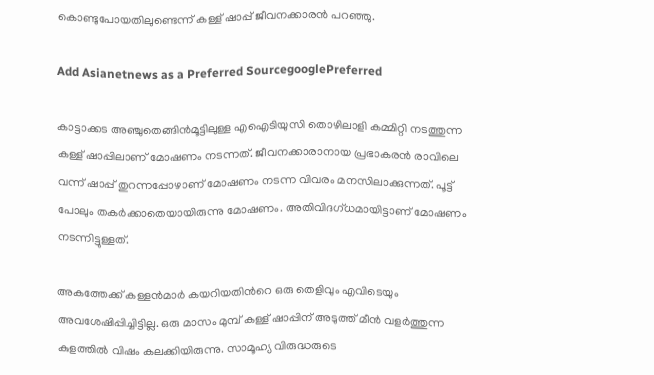കൊണ്ടുപോയതിലുണ്ടെന്ന് കള്ള് ഷാപ്പ് ജീവനക്കാരന്‍ പറഞ്ഞു.

Add Asianetnews as a Preferred SourcegooglePreferred

കാട്ടാക്കട അഞ്ചുതെങ്ങിന്‍മൂട്ടിലുള്ള എഐടിയുസി തൊഴിലാളി കമ്മിറ്റി നടത്തുന്ന കള്ള് ഷാപ്പിലാണ് മോഷണം നടന്നത്. ജീവനക്കാരാനായ പ്രഭാകരന്‍ രാവിലെ വന്ന് ഷാപ്പ് തുറന്നപ്പോഴാണ് മോഷണം നടന്ന വിവരം മനസിലാക്കുന്നത്. പൂട്ട് പോലും തകര്‍ക്കാതെയായിരുന്നു മോഷണം. അതിവിദഗ്ധമായിട്ടാണ് മോഷണം നടന്നിട്ടുള്ളത്.

അകത്തേക്ക് കള്ളന്‍മാര്‍ കയറിയതിന്‍റെ ഒരു തെളിവും എവിടെയും അവശേഷിപ്പിച്ചിട്ടില്ല. ഒരു മാസം മുമ്പ് കള്ള് ഷാപ്പിന് അടുത്ത് മീന്‍ വളര്‍ത്തുന്ന കുളത്തില്‍ വിഷം കലക്കിയിരുന്നു. സാമൂഹ്യ വിരുദ്ധരുടെ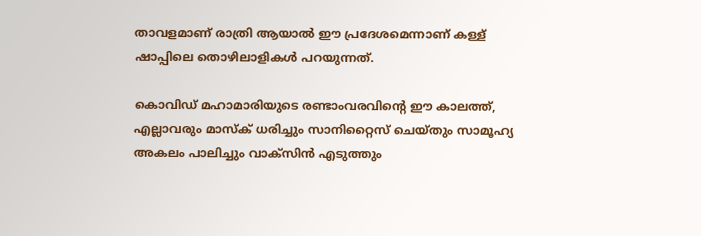താവളമാണ് രാത്രി ആയാല്‍ ഈ പ്രദേശമെന്നാണ് കള്ള് ഷാപ്പിലെ തൊഴിലാളികള്‍ പറയുന്നത്.

കൊവിഡ് മഹാമാരിയുടെ രണ്ടാംവരവിന്റെ ഈ കാലത്ത്, എല്ലാവരും മാസ്‌ക് ധരിച്ചും സാനിറ്റൈസ് ചെയ്തും സാമൂഹ്യ അകലം പാലിച്ചും വാക്‌സിന്‍ എടുത്തും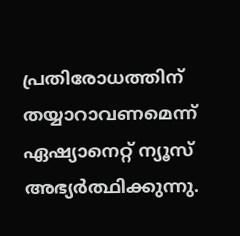പ്രതിരോധത്തിന് തയ്യാറാവണമെന്ന് ഏഷ്യാനെറ്റ് ന്യൂസ് അഭ്യര്‍ത്ഥിക്കുന്നു.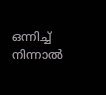ഒന്നിച്ച് നിന്നാല്‍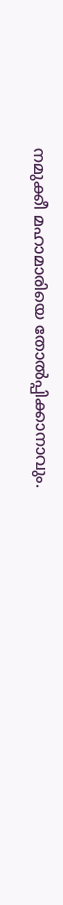നമുക്കീ മഹാമാരിയെ തോല്‍പ്പിക്കാനാവും.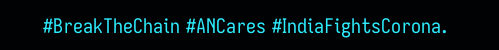#BreakTheChain #ANCares #IndiaFightsCorona.